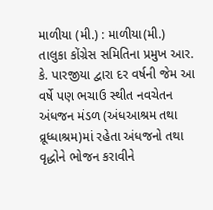માળીયા (મી.) : માળીયા(મી.) તાલુકા કોંગ્રેસ સમિતિના પ્રમુખ આર. કે. પારજીયા દ્વારા દર વર્ષની જેમ આ વર્ષે પણ ભચાઉ સ્થીત નવચેતન અંધજન મંડળ (અંધઆશ્રમ તથા વ્રૂધ્ધાશ્રમ)માં રહેતા અંધજનો તથા વૃદ્ધોને ભોજન કરાવીને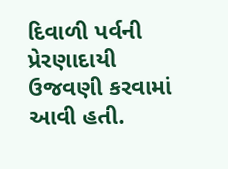દિવાળી પર્વની પ્રેરણાદાયી ઉજવણી કરવામાં આવી હતી.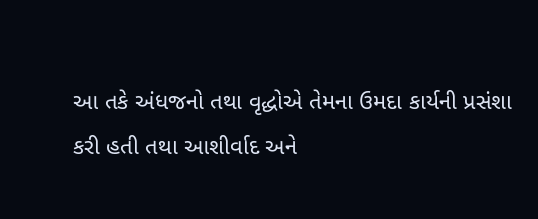આ તકે અંધજનો તથા વૃદ્ધોએ તેમના ઉમદા કાર્યની પ્રસંશા કરી હતી તથા આશીર્વાદ અને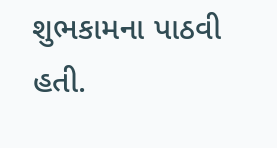શુભકામના પાઠવી હતી.